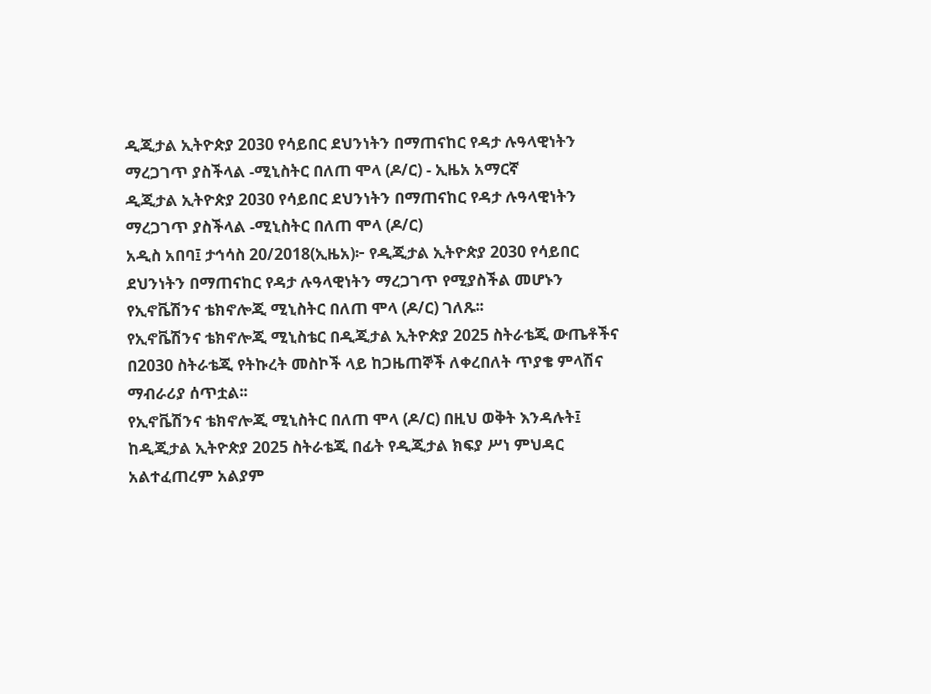ዲጂታል ኢትዮጵያ 2030 የሳይበር ደህንነትን በማጠናከር የዳታ ሉዓላዊነትን ማረጋገጥ ያስችላል -ሚኒስትር በለጠ ሞላ (ዶ/ር) - ኢዜአ አማርኛ
ዲጂታል ኢትዮጵያ 2030 የሳይበር ደህንነትን በማጠናከር የዳታ ሉዓላዊነትን ማረጋገጥ ያስችላል -ሚኒስትር በለጠ ሞላ (ዶ/ር)
አዲስ አበባ፤ ታኅሳስ 20/2018(ኢዜአ)፦ የዲጂታል ኢትዮጵያ 2030 የሳይበር ደህንነትን በማጠናከር የዳታ ሉዓላዊነትን ማረጋገጥ የሚያስችል መሆኑን የኢኖቬሽንና ቴክኖሎጂ ሚኒስትር በለጠ ሞላ (ዶ/ር) ገለጹ፡፡
የኢኖቬሽንና ቴክኖሎጂ ሚኒስቴር በዲጂታል ኢትዮጵያ 2025 ስትራቴጂ ውጤቶችና በ2030 ስትራቴጂ የትኩረት መስኮች ላይ ከጋዜጠኞች ለቀረበለት ጥያቄ ምላሽና ማብራሪያ ሰጥቷል፡፡
የኢኖቬሽንና ቴክኖሎጂ ሚኒስትር በለጠ ሞላ (ዶ/ር) በዚህ ወቅት እንዳሉት፤ ከዲጂታል ኢትዮጵያ 2025 ስትራቴጂ በፊት የዲጂታል ክፍያ ሥነ ምህዳር አልተፈጠረም አልያም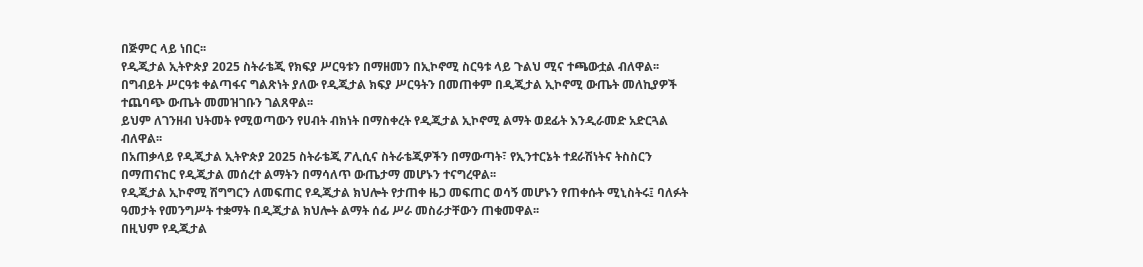በጅምር ላይ ነበር፡፡
የዲጂታል ኢትዮጵያ 2025 ስትራቴጂ የክፍያ ሥርዓቱን በማዘመን በኢኮኖሚ ስርዓቱ ላይ ጉልህ ሚና ተጫውቷል ብለዋል፡፡
በግብይት ሥርዓቱ ቀልጣፋና ግልጽነት ያለው የዲጂታል ክፍያ ሥርዓትን በመጠቀም በዲጂታል ኢኮኖሚ ውጤት መለኪያዎች ተጨባጭ ውጤት መመዝገቡን ገልጸዋል፡፡
ይህም ለገንዘብ ህትመት የሚወጣውን የሀብት ብክነት በማስቀረት የዲጂታል ኢኮኖሚ ልማት ወደፊት እንዲራመድ አድርጓል ብለዋል፡፡
በአጠቃላይ የዲጂታል ኢትዮጵያ 2025 ስትራቴጂ ፖሊሲና ስትራቴጂዎችን በማውጣት፣ የኢንተርኔት ተደራሽነትና ትስስርን በማጠናከር የዲጂታል መሰረተ ልማትን በማሳለጥ ውጤታማ መሆኑን ተናግረዋል፡፡
የዲጂታል ኢኮኖሚ ሽግግርን ለመፍጠር የዲጂታል ክህሎት የታጠቀ ዜጋ መፍጠር ወሳኝ መሆኑን የጠቀሱት ሚኒስትሩ፤ ባለፉት ዓመታት የመንግሥት ተቋማት በዲጂታል ክህሎት ልማት ሰፊ ሥራ መስራታቸውን ጠቁመዋል፡፡
በዚህም የዲጂታል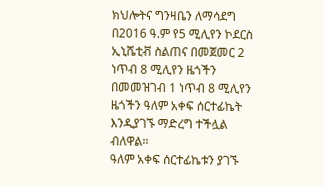ክህሎትና ግንዛቤን ለማሳደግ በ2016 ዓ.ም የ5 ሚሊየን ኮደርስ ኢኒሼቲቭ ስልጠና በመጀመር 2 ነጥብ 8 ሚሊየን ዜጎችን በመመዝገብ 1 ነጥብ 8 ሚሊየን ዜጎችን ዓለም አቀፍ ሰርተፊኬት እንዲያገኙ ማድረግ ተችሏል ብለዋል፡፡
ዓለም አቀፍ ሰርተፊኬቱን ያገኙ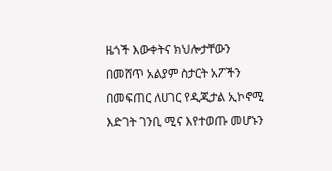ዜጎች እውቀትና ክህሎታቸውን በመሸጥ አልያም ስታርት አፖችን በመፍጠር ለሀገር የዲጂታል ኢኮኖሚ እድገት ገንቢ ሚና እየተወጡ መሆኑን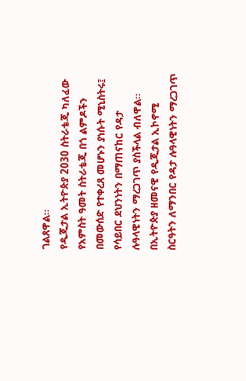ገልጸዋል፡፡
የዲጂታል ኢትዮጵያ 2030 ስትራቴጂ ካለፈው የአምስት ዓመት ስትራቴጂ በጎ ልምዶችን በመውሰድ የተቀረጸ መሆኑን ያነሱት ሚኒስትሩ፤ የሳይበር ደህንነትን በማጠናከር የዳታ ሉዓላዊነትን ማረጋገጥ ያስችላል ብለዋል፡፡
በኢትዮጵያ ዘመናዊ የዲጂታል ኢኮኖሚ ስርዓትን ለማንበር የዳታ ሉዓላዊነትን ማረጋገጥ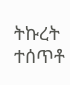ትኩረት ተሰጥቶ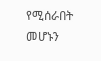የሚሰራበት መሆኑን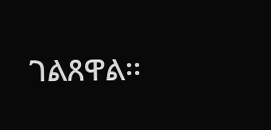ገልጸዋል፡፡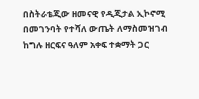በስትራቴጂው ዘመናዊ የዲጂታል ኢኮኖሚ በመገንባት የተሻለ ውጤት ለማስመዝገብ ከግሉ ዘርፍና ዓለም አቀፍ ተቋማት ጋር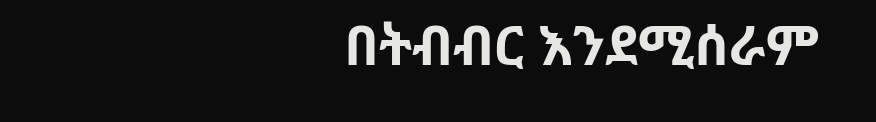በትብብር እንደሚሰራም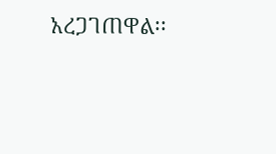አረጋገጠዋል፡፡